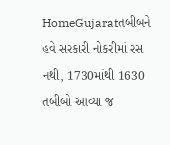HomeGujaratતબીબને હવે સરકારી નોકરીમાં રસ નથી, 1730માંથી 1630 તબીબો આવ્યા જ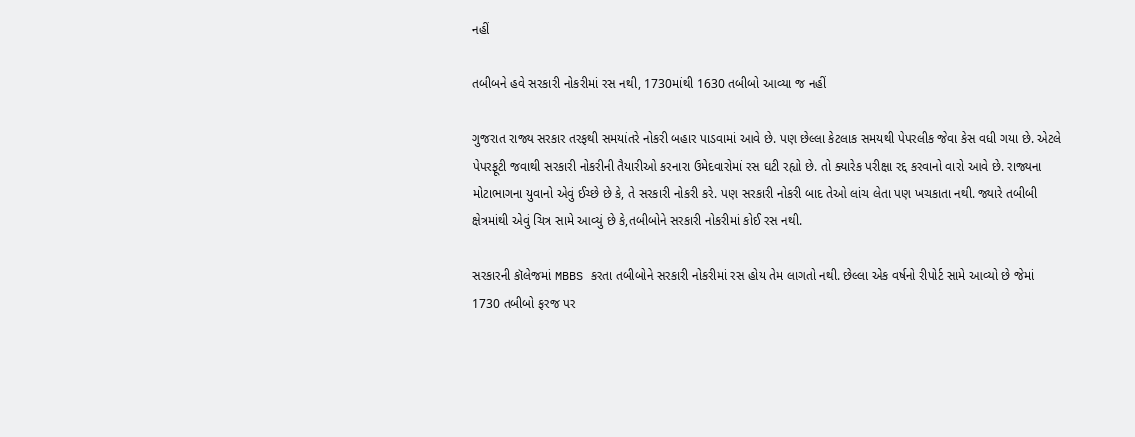નહીં

તબીબને હવે સરકારી નોકરીમાં રસ નથી, 1730માંથી 1630 તબીબો આવ્યા જ નહીં

ગુજરાત રાજ્ય સરકાર તરફથી સમયાંતરે નોકરી બહાર પાડવામાં આવે છે. પણ છેલ્લા કેટલાક સમયથી પેપરલીક જેવા કેસ વધી ગયા છે. એટલે પેપરફૂટી જવાથી સરકારી નોકરીની તૈયારીઓ કરનારા ઉમેદવારોમાં રસ ઘટી રહ્યો છે. તો ક્યારેક પરીક્ષા રદ્દ કરવાનો વારો આવે છે. રાજ્યના મોટાભાગના યુવાનો એવું ઈચ્છે છે કે, તે સરકારી નોકરી કરે. પણ સરકારી નોકરી બાદ તેઓ લાંચ લેતા પણ ખચકાતા નથી. જ્યારે તબીબી ક્ષેત્રમાંથી એવું ચિત્ર સામે આવ્યું છે કે,તબીબોને સરકારી નોકરીમાં કોઈ રસ નથી.

સરકારની કૉલેજમાં MBBS કરતા તબીબોને સરકારી નોકરીમાં રસ હોય તેમ લાગતો નથી. છેલ્લા એક વર્ષનો રીપોર્ટ સામે આવ્યો છે જેમાં 1730 તબીબો ફરજ પર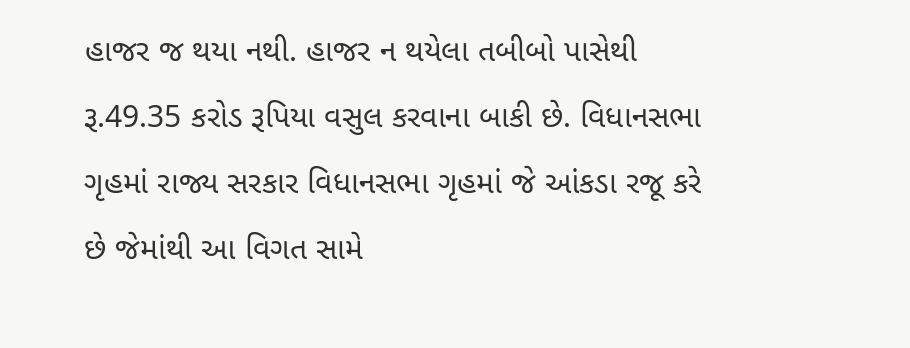હાજર જ થયા નથી. હાજર ન થયેલા તબીબો પાસેથી રૂ.49.35 કરોડ રૂપિયા વસુલ કરવાના બાકી છે. વિધાનસભા ગૃહમાં રાજ્ય સરકાર વિધાનસભા ગૃહમાં જે આંકડા રજૂ કરે છે જેમાંથી આ વિગત સામે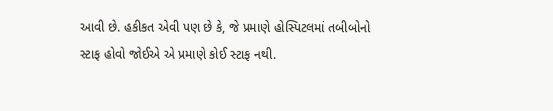આવી છે. હકીકત એવી પણ છે કે, જે પ્રમાણે હોસ્પિટલમાં તબીબોનો સ્ટાફ હોવો જોઈએ એ પ્રમાણે કોઈ સ્ટાફ નથી.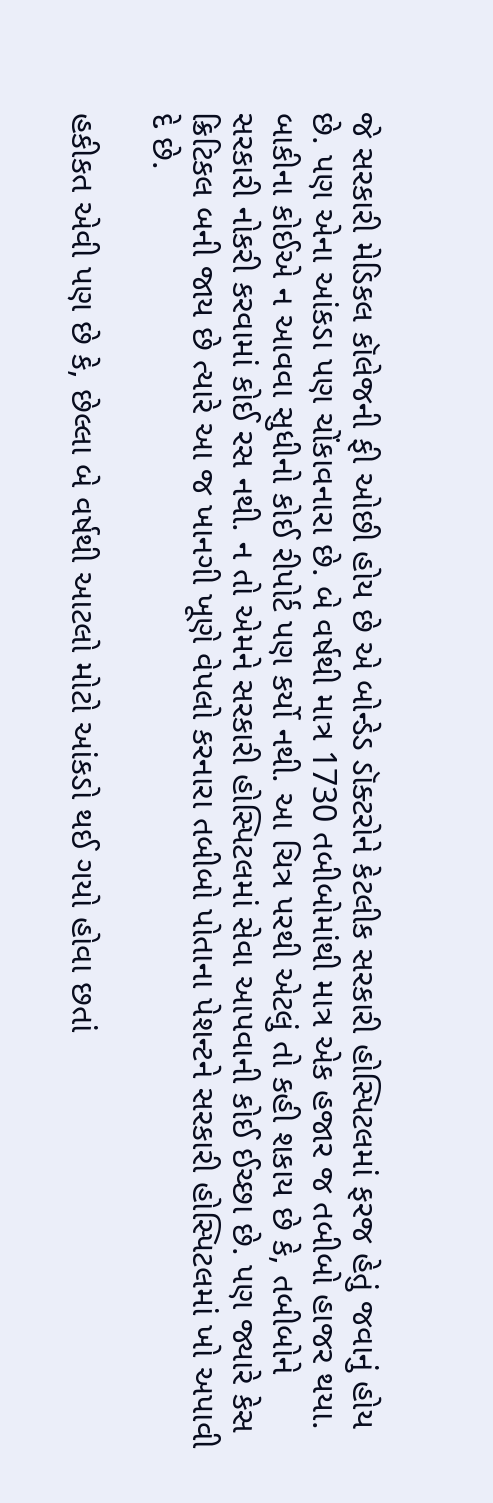જે સરકારી મેડિકલ કૉલેજની ફી ઓછી હોય છે એ બોન્ડેડ ડૉક્ટરોને કેટલીક સરકારી હોસ્પિટલમાં ફરજ હેતું જવાનું હોય છે. પણ એના આંકડા પણ ચોંકાવનારા છે. બે વર્ષથી માત્ર 1730 તબીબોમાંથી માત્ર એક હજાર જ તબીબો હાજર થયા. બાકીના કોઈએ ન આવવા સુધીનો કોઈ રીપોર્ટ પણ કર્યો નથી. આ ચિત્ર પરથી એટલું તો કહી શકાય છે કે, તબીબોને સરકારી નોકરી કરવામાં કોઈ રસ નથી. ન તો એમને સરકારી હોસ્પિટલમાં સેવા આપવાની કોઈ ઈચ્છા છે. પણ જ્યારે કેસ ક્રિટિકલ બની જાય છે ત્યારે આ જ ખાનગી ખૂણે વેપલો કરનારા તબીબો પોતાના પેશન્ટને સરકારી હોસ્પિટલમાં ખો અપાવી દે છે.

હકીકત એવી પણ છે કે, છેલ્લા બે વર્ષથી આટલો મોટો આંકડો થઈ ગયો હોવા છતાં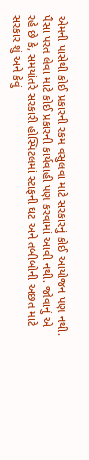એમની પાસેથી કોઈ પ્રકારની રકમ વસુલવા માટે સરકારનું કોઈ આયોજન પણ નથી. પૈસા પરત લેવા માટે કોઈ પ્રકારની કાર્યવાહી પણ કરવામાં આવી નથી. જોવાનું એ રહે છે કે, સમયાંતરે સરકારી હોસ્પિટલમાં સ્ટાફની ઘટ અને તબીબોની અછત માટે સરકાર શું અને કેવું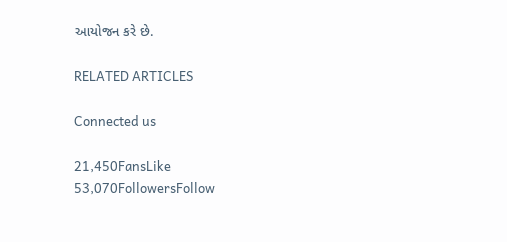આયોજન કરે છે.

RELATED ARTICLES

Connected us

21,450FansLike
53,070FollowersFollow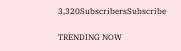3,320SubscribersSubscribe

TRENDING NOW